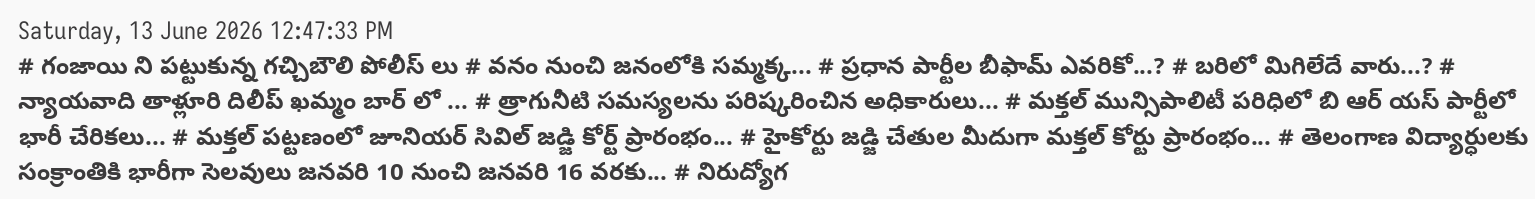Saturday, 13 June 2026 12:47:33 PM
# గంజాయి ని పట్టుకున్న గచ్చిబౌలి పోలీస్ లు # వనం నుంచి జనంలోకి సమ్మక్క... # ప్రధాన పార్టీల బీఫామ్ ఎవరికో...? # బరిలో మిగిలేదే వారు...? # న్యాయవాది తాళ్లూరి దిలీప్ ఖమ్మం బార్ లో ... # త్రాగునీటి సమస్యలను పరిష్కరించిన అధికారులు... # మక్తల్ మున్సిపాలిటీ పరిధిలో బి ఆర్ యస్ పార్టీలో భారీ చేరికలు... # మక్తల్ పట్టణంలో జూనియర్ సివిల్ జడ్జి కోర్ట్ ప్రారంభం... # హైకోర్టు జడ్జి చేతుల మీదుగా మక్తల్ కోర్టు ప్రారంభం... # తెలంగాణ విద్యార్ధులకు సంక్రాంతికి భారీగా సెలవులు జనవరి 10 నుంచి జనవరి 16 వరకు... # నిరుద్యోగ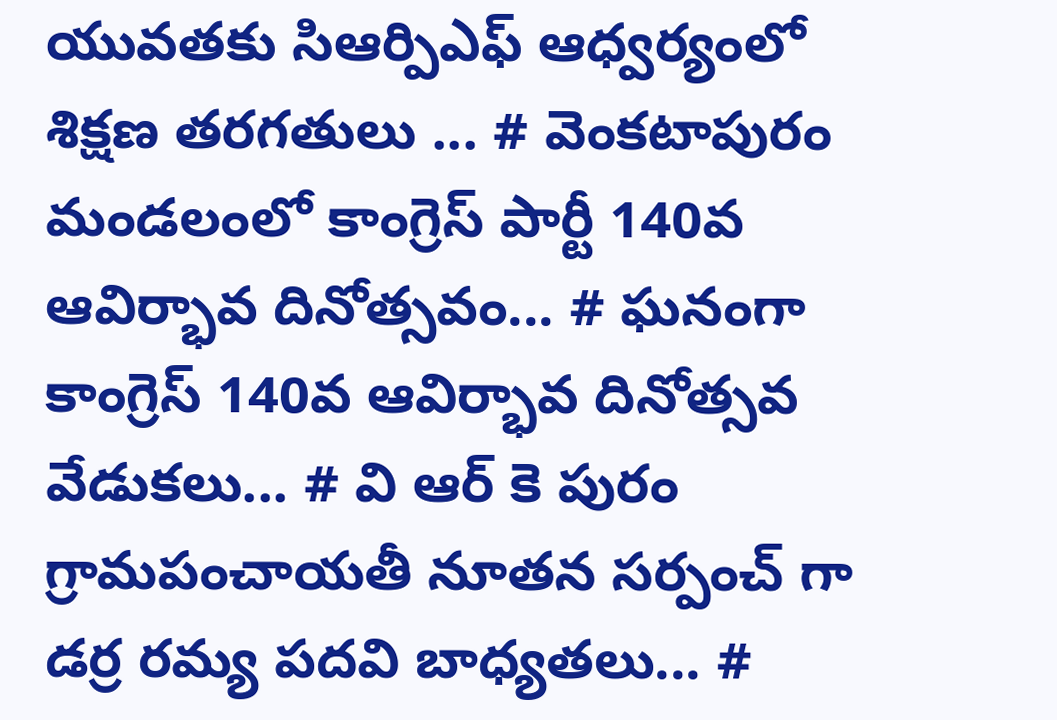యువతకు సిఆర్పిఎఫ్ ఆధ్వర్యంలో శిక్షణ తరగతులు ... # వెంకటాపురం మండలంలో కాంగ్రెస్ పార్టీ 140వ ఆవిర్భావ దినోత్సవం... # ఘనంగా కాంగ్రెస్ 140వ ఆవిర్భావ దినోత్సవ వేడుకలు... # వి ఆర్ కె పురం గ్రామపంచాయతీ నూతన సర్పంచ్ గా డర్ర రమ్య పదవి బాధ్యతలు... #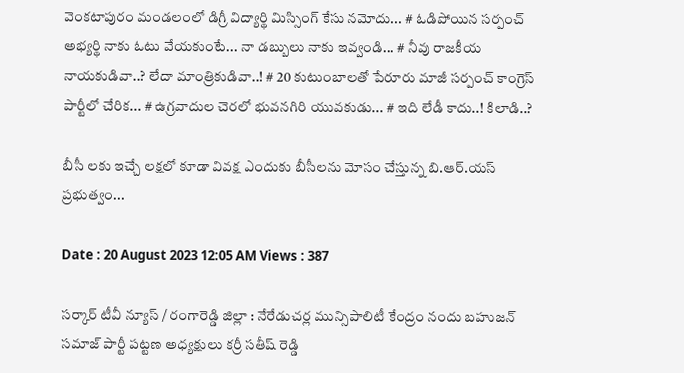వెంకటాపురం మండలంలో డిగ్రీ విద్యార్థి మిస్సింగ్ కేసు నమోదు... # ఓడిపోయిన సర్పంచ్ అభ్యర్థి నాకు ఓటు వేయకుంటే... నా డబ్బులు నాకు ఇవ్వండి... # నీవు రాజకీయ నాయకుడివా..? లేదా మాంత్రికుడివా..! # 20 కుటుంబాలతో పేరూరు మాజీ సర్పంచ్ కాంగ్రెస్ పార్టీలో చేరిక... # ఉగ్రవాదుల చెరలో భువనగిరి యువకుడు... # ఇది లేడీ కాదు..! కిలాడి..?

బీసీ లకు ఇచ్చే లక్షలో కూడా వివక్ష ఎందుకు బీసీలను మోసం చేస్తున్న బి.ఆర్.యస్ ప్రభుత్వం...

Date : 20 August 2023 12:05 AM Views : 387

సర్కార్ టీవీ న్యూస్ / రంగారెడ్డి జిల్లా : నేరేడుచర్ల మున్సిపాలిటీ కేంద్రం నందు బహుజన్ సమాజ్ పార్టీ పట్టణ అధ్యక్షులు కర్రీ సతీష్ రెడ్డి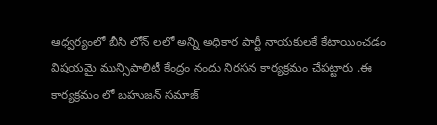ఆధ్వర్యంలో బీసి లోన్ లలో అన్ని అధికార పార్టీ నాయకులకే కేటాయించడం విషయమై మున్సిపాలిటీ కేంద్రం నందు నిరసన కార్యక్రమం చేపట్టారు .ఈ కార్యక్రమం లో బహుజన్ సమాజ్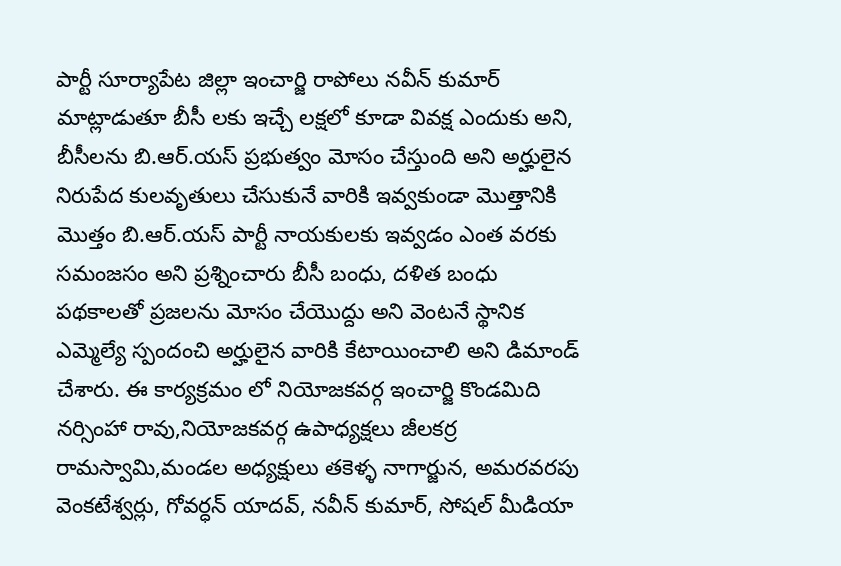పార్టీ సూర్యాపేట జిల్లా ఇంచార్జి రాపోలు నవీన్ కుమార్ మాట్లాడుతూ బీసీ లకు ఇచ్చే లక్షలో కూడా వివక్ష ఎందుకు అని, బీసీలను బి.ఆర్.యస్ ప్రభుత్వం మోసం చేస్తుంది అని అర్హులైన నిరుపేద కులవృతులు చేసుకునే వారికి ఇవ్వకుండా మొత్తానికి మొత్తం బి.ఆర్.యస్ పార్టీ నాయకులకు ఇవ్వడం ఎంత వరకు సమంజసం అని ప్రశ్నించారు బీసీ బంధు, దళిత బంధు పథకాలతో ప్రజలను మోసం చేయొద్దు అని వెంటనే స్థానిక ఎమ్మెల్యే స్పందంచి అర్హులైన వారికి కేటాయించాలి అని డిమాండ్ చేశారు. ఈ కార్యక్రమం లో నియోజకవర్గ ఇంచార్జి కొండమిది నర్సింహా రావు,నియోజకవర్గ ఉపాధ్యక్షలు జీలకర్ర రామస్వామి,మండల అధ్యక్షులు తకెళ్ళ నాగార్జున, అమరవరపు వెంకటేశ్వర్లు, గోవర్ధన్ యాదవ్, నవీన్ కుమార్, సోషల్ మీడియా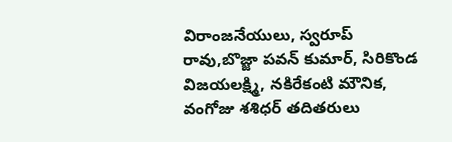విరాంజనేయులు, స్వరూప్ రావు,బొజ్జా పవన్ కుమార్, సిరికొండ విజయలక్ష్మి, నకిరేకంటి మౌనిక, వంగోజు శశిధర్ తదితరులు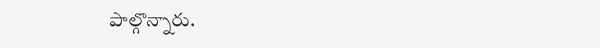పాల్గొన్నారు.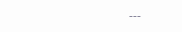---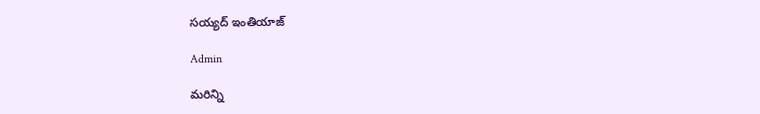సయ్యద్ ఇంతియాజ్

Admin

మరిన్ని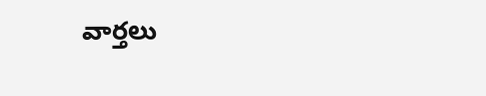వార్తలు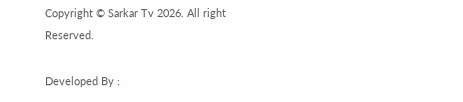Copyright © Sarkar Tv 2026. All right Reserved.

Developed By :